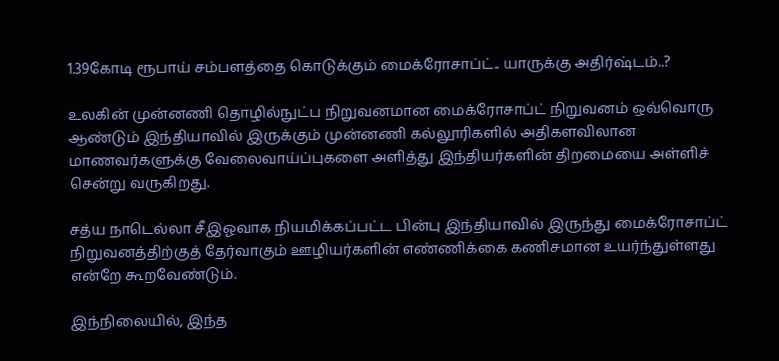1.39கோடி ரூபாய் சம்பளத்தை கொடுக்கும் மைக்ரோசாப்ட்.. யாருக்கு அதிர்ஷ்டம்..?

உலகின் முன்னணி தொழில்நுட்ப நிறுவனமான மைக்ரோசாப்ட் நிறுவனம் ஒவ்வொரு ஆண்டும் இந்தியாவில் இருக்கும் முன்னணி கல்லூரிகளில் அதிகளவிலான மாணவர்களுக்கு வேலைவாய்ப்புகளை அளித்து இந்தியர்களின் திறமையை அள்ளிச் சென்று வருகிறது.

சத்ய நாடெல்லா சீஇஓவாக நியமிக்கப்பட்ட பின்பு இந்தியாவில் இருந்து மைக்ரோசாப்ட் நிறுவனத்திற்குத் தேர்வாகும் ஊழியர்களின் எண்ணிக்கை கணிசமான உயர்ந்துள்ளது என்றே கூறவேண்டும்.

இந்நிலையில், இந்த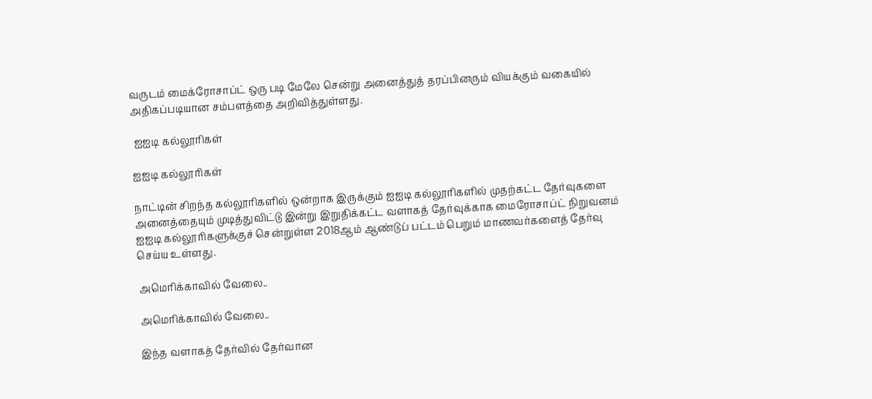வருடம் மைக்ரோசாப்ட் ஒரு படி மேலே சென்று அனைத்துத் தரப்பினரும் வியக்கும் வகையில் அதிகப்படியான சம்பளத்தை அறிவித்துள்ளது.

 ஐஐடி கல்லூரிகள்

ஐஐடி கல்லூரிகள்

நாட்டின் சிறந்த கல்லூரிகளில் ஒன்றாக இருக்கும் ஐஐடி கல்லூரிகளில் முதற்கட்ட தேர்வுகளை அனைத்தையும் முடித்துவிட்டு இன்று இறுதிக்கட்ட வளாகத் தேர்வுக்காக மைரோசாப்ட் நிறுவனம் ஐஐடி கல்லூரிகளுக்குச் சென்றுள்ள 2018ஆம் ஆண்டுப் பட்டம் பெறும் மாணவர்களைத் தேர்வு செய்ய உள்ளது.

அமெரிக்காவில் வேலை..

அமெரிக்காவில் வேலை..

இந்த வளாகத் தேர்வில் தேர்வான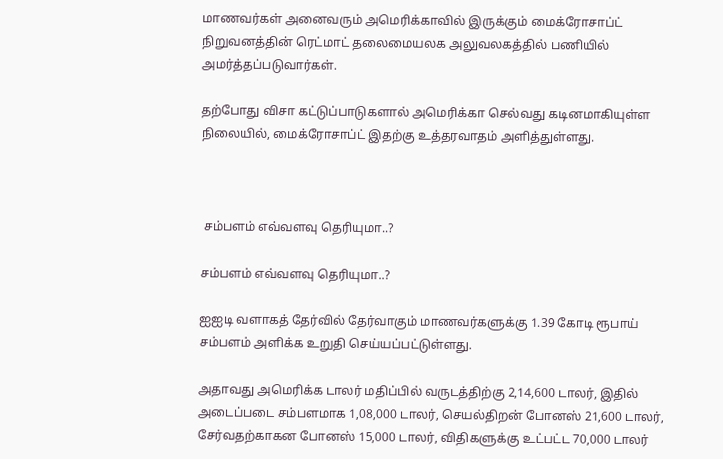மாணவர்கள் அனைவரும் அமெரிக்காவில் இருக்கும் மைக்ரோசாப்ட் நிறுவனத்தின் ரெட்மாட் தலைமையலக அலுவலகத்தில் பணியில் அமர்த்தப்படுவார்கள்.

தற்போது விசா கட்டுப்பாடுகளால் அமெரிக்கா செல்வது கடினமாகியுள்ள நிலையில், மைக்ரோசாப்ட் இதற்கு உத்தரவாதம் அளித்துள்ளது.



 சம்பளம் எவ்வளவு தெரியுமா..?

சம்பளம் எவ்வளவு தெரியுமா..?

ஐஐடி வளாகத் தேர்வில் தேர்வாகும் மாணவர்களுக்கு 1.39 கோடி ரூபாய் சம்பளம் அளிக்க உறுதி செய்யப்பட்டுள்ளது.

அதாவது அமெரிக்க டாலர் மதிப்பில் வருடத்திற்கு 2,14,600 டாலர், இதில் அடைப்படை சம்பளமாக 1,08,000 டாலர், செயல்திறன் போனஸ் 21,600 டாலர், சேர்வதற்காகன போனஸ் 15,000 டாலர், விதிகளுக்கு உட்பட்ட 70,000 டாலர்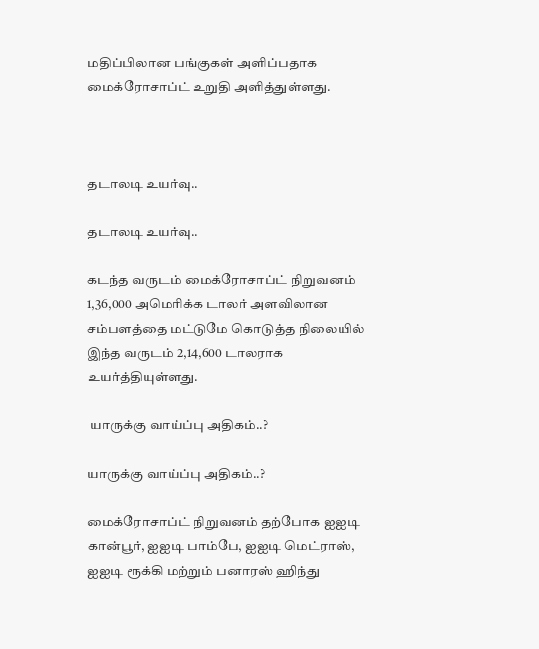மதிப்பிலான பங்குகள் அளிப்பதாக மைக்ரோசாப்ட் உறுதி அளித்துள்ளது.



தடாலடி உயர்வு..

தடாலடி உயர்வு..

கடந்த வருடம் மைக்ரோசாப்ட் நிறுவனம் 1,36,000 அமெரிக்க டாலர் அளவிலான சம்பளத்தை மட்டுமே கொடுத்த நிலையில் இந்த வருடம் 2,14,600 டாலராக உயர்த்தியுள்ளது.

 யாருக்கு வாய்ப்பு அதிகம்..?

யாருக்கு வாய்ப்பு அதிகம்..?

மைக்ரோசாப்ட் நிறுவனம் தற்போக ஐஐடி கான்பூர், ஐஐடி பாம்பே, ஐஐடி மெட்ராஸ், ஐஐடி ரூக்கி மற்றும் பனாரஸ் ஹிந்து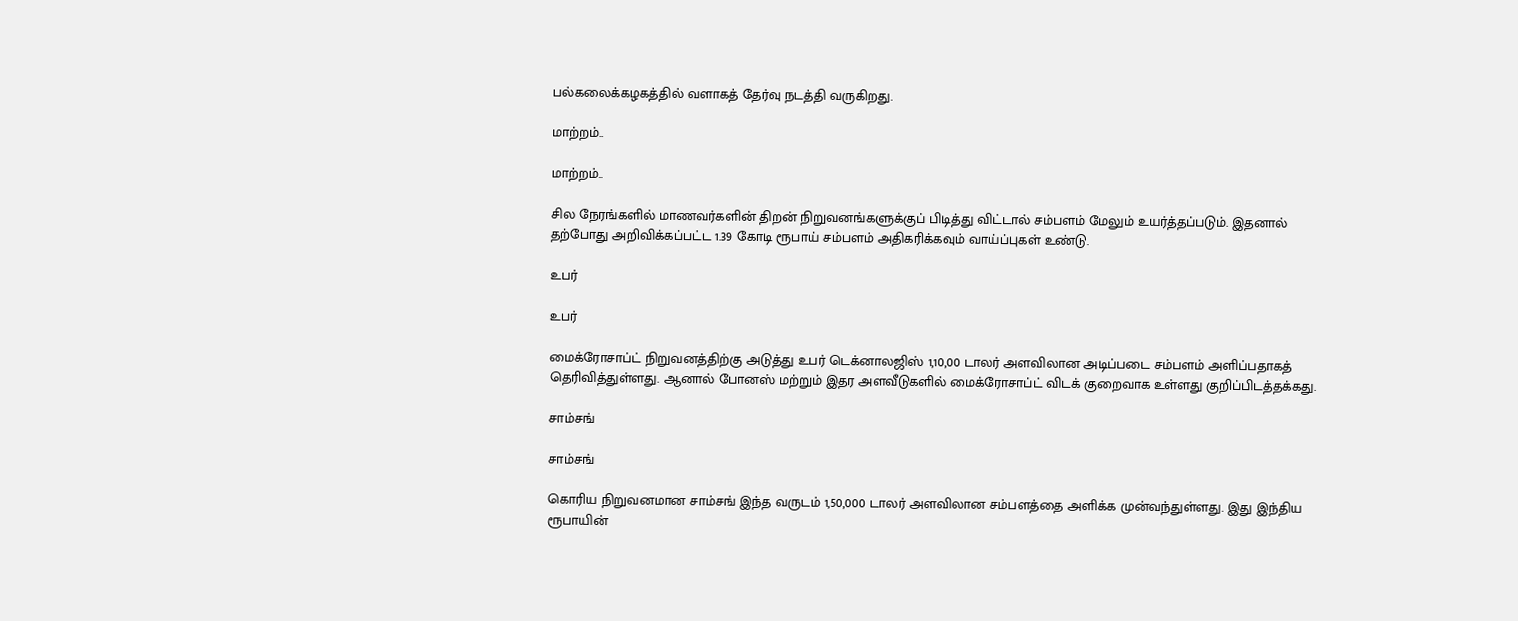பல்கலைக்கழகத்தில் வளாகத் தேர்வு நடத்தி வருகிறது.

மாற்றம்..

மாற்றம்..

சில நேரங்களில் மாணவர்களின் திறன் நிறுவனங்களுக்குப் பிடித்து விட்டால் சம்பளம் மேலும் உயர்த்தப்படும். இதனால் தற்போது அறிவிக்கப்பட்ட 1.39 கோடி ரூபாய் சம்பளம் அதிகரிக்கவும் வாய்ப்புகள் உண்டு.

உபர்

உபர்

மைக்ரோசாப்ட் நிறுவனத்திற்கு அடுத்து உபர் டெக்னாலஜிஸ் 1,10,00 டாலர் அளவிலான அடிப்படை சம்பளம் அளிப்பதாகத் தெரிவித்துள்ளது. ஆனால் போனஸ் மற்றும் இதர அளவீடுகளில் மைக்ரோசாப்ட் விடக் குறைவாக உள்ளது குறிப்பிடத்தக்கது.

சாம்சங்

சாம்சங்

கொரிய நிறுவனமான சாம்சங் இந்த வருடம் 1,50,000 டாலர் அளவிலான சம்பளத்தை அளிக்க முன்வந்துள்ளது. இது இந்திய ரூபாயின்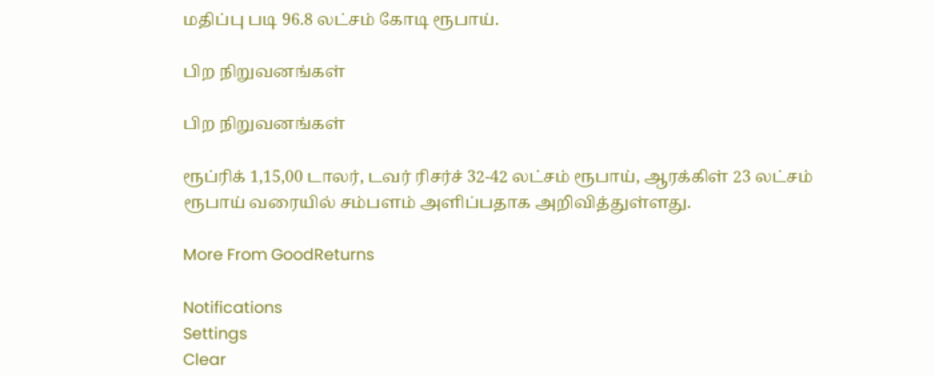மதிப்பு படி 96.8 லட்சம் கோடி ரூபாய்.

பிற நிறுவனங்கள்

பிற நிறுவனங்கள்

ரூப்ரிக் 1,15,00 டாலர், டவர் ரிசர்ச் 32-42 லட்சம் ரூபாய், ஆரக்கிள் 23 லட்சம் ரூபாய் வரையில் சம்பளம் அளிப்பதாக அறிவித்துள்ளது.

More From GoodReturns

Notifications
Settings
Clear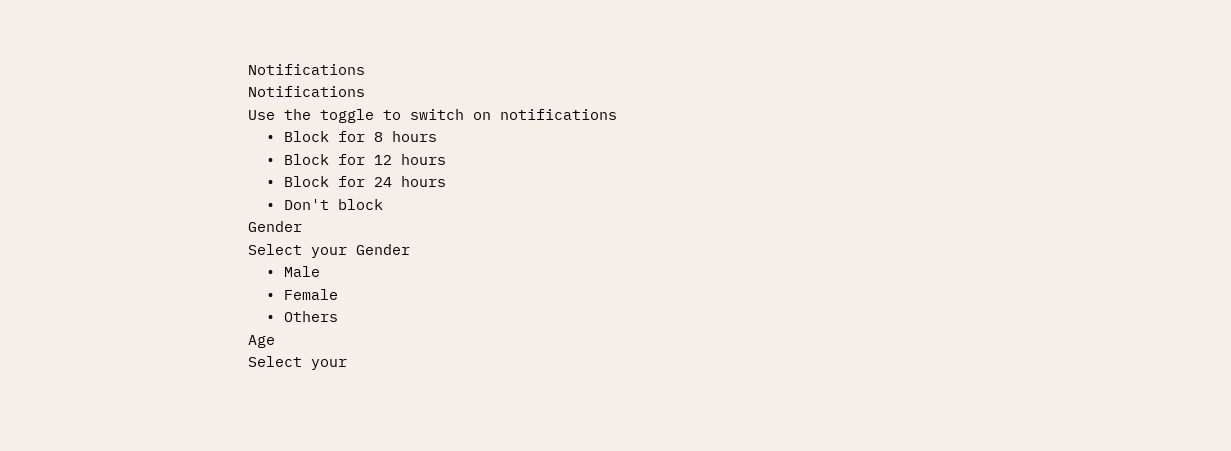Notifications
Notifications
Use the toggle to switch on notifications
  • Block for 8 hours
  • Block for 12 hours
  • Block for 24 hours
  • Don't block
Gender
Select your Gender
  • Male
  • Female
  • Others
Age
Select your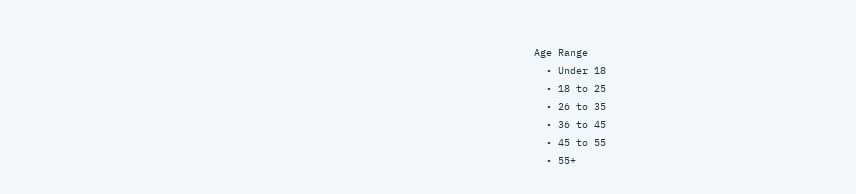Age Range
  • Under 18
  • 18 to 25
  • 26 to 35
  • 36 to 45
  • 45 to 55
  • 55+